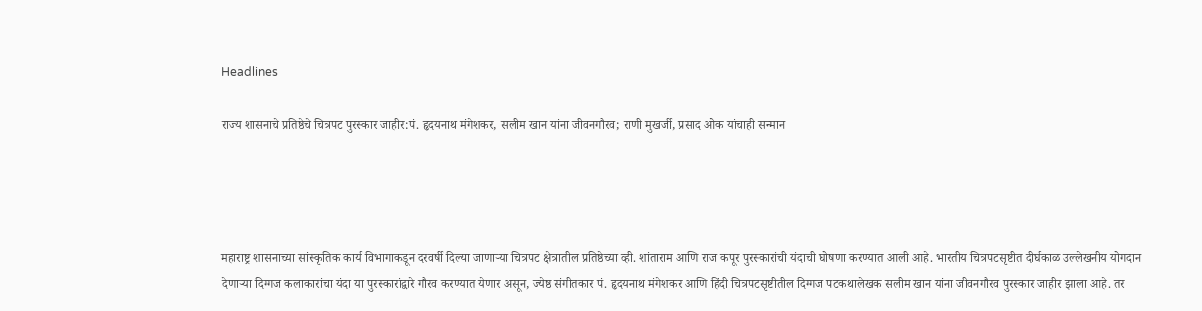Headlines

राज्य शासनाचे प्रतिष्ठेचे चित्रपट पुरस्कार जाहीर:पं. हृदयनाथ मंगेशकर, सलीम खान यांना जीवनगौरव; राणी मुखर्जी, प्रसाद ओक यांचाही सन्मान




महाराष्ट्र शासनाच्या सांस्कृतिक कार्य विभागाकडून दरवर्षी दिल्या जाणाऱ्या चित्रपट क्षेत्रातील प्रतिष्ठेच्या व्ही. शांताराम आणि राज कपूर पुरस्कारांची यंदाची घोषणा करण्यात आली आहे. भारतीय चित्रपटसृष्टीत दीर्घकाळ उल्लेखनीय योगदान देणाऱ्या दिग्गज कलाकारांचा यंदा या पुरस्कारांद्वारे गौरव करण्यात येणार असून, ज्येष्ठ संगीतकार पं. हृदयनाथ मंगेशकर आणि हिंदी चित्रपटसृष्टीतील दिग्गज पटकथालेखक सलीम खान यांना जीवनगौरव पुरस्कार जाहीर झाला आहे. तर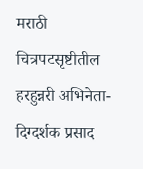मराठी चित्रपटसृष्टीतील हरहुन्नरी अभिनेता-दिग्दर्शक प्रसाद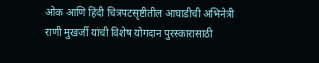ओक आणि हिंदी चित्रपटसृष्टीतील आघाडीची अभिनेत्री राणी मुखर्जी यांची विशेष योगदान पुरस्कारासाठी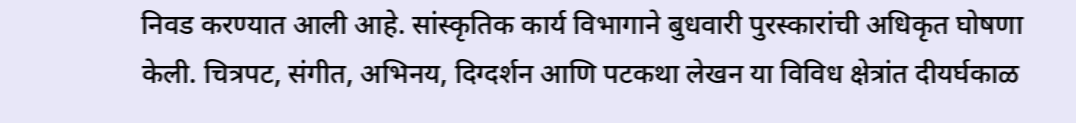निवड करण्यात आली आहे. सांस्कृतिक कार्य विभागाने बुधवारी पुरस्कारांची अधिकृत घोषणा केली. चित्रपट, संगीत, अभिनय, दिग्दर्शन आणि पटकथा लेखन या विविध क्षेत्रांत दीयर्घकाळ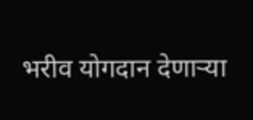भरीव योगदान देणाऱ्या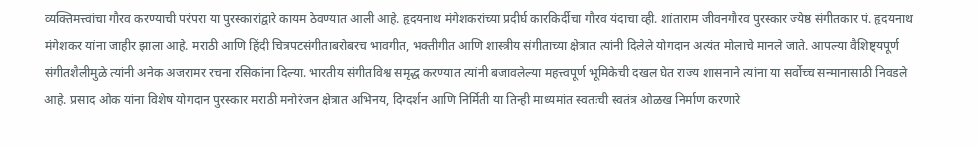व्यक्तिमत्त्वांचा गौरव करण्याची परंपरा या पुरस्कारांद्वारे कायम ठेवण्यात आली आहे. हृदयनाथ मंगेशकरांच्या प्रदीर्घ कारकिर्दीचा गौरव यंदाचा व्ही. शांताराम जीवनगौरव पुरस्कार ज्येष्ठ संगीतकार पं. हृदयनाथ मंगेशकर यांना जाहीर झाला आहे. मराठी आणि हिंदी चित्रपटसंगीताबरोबरच भावगीत, भक्तीगीत आणि शास्त्रीय संगीताच्या क्षेत्रात त्यांनी दिलेले योगदान अत्यंत मोलाचे मानले जाते. आपल्या वैशिष्ट्यपूर्ण संगीतशैलीमुळे त्यांनी अनेक अजरामर रचना रसिकांना दिल्या. भारतीय संगीतविश्व समृद्ध करण्यात त्यांनी बजावलेल्या महत्त्वपूर्ण भूमिकेची दखल घेत राज्य शासनाने त्यांना या सर्वोच्च सन्मानासाठी निवडले आहे. प्रसाद ओक यांना विशेष योगदान पुरस्कार मराठी मनोरंजन क्षेत्रात अभिनय, दिग्दर्शन आणि निर्मिती या तिन्ही माध्यमांत स्वतःची स्वतंत्र ओळख निर्माण करणारे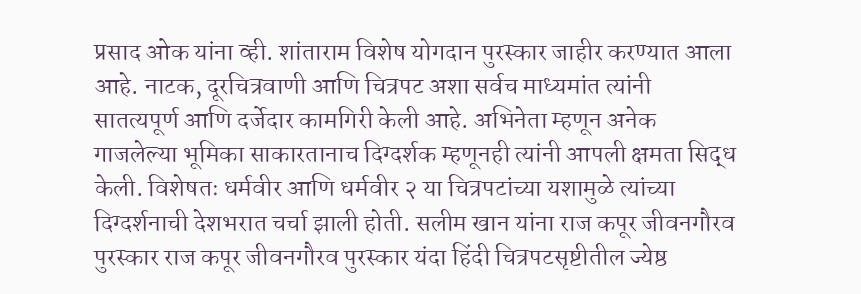प्रसाद ओक यांना व्ही. शांताराम विशेष योगदान पुरस्कार जाहीर करण्यात आला आहे. नाटक, दूरचित्रवाणी आणि चित्रपट अशा सर्वच माध्यमांत त्यांनी सातत्यपूर्ण आणि दर्जेदार कामगिरी केली आहे. अभिनेता म्हणून अनेक गाजलेल्या भूमिका साकारतानाच दिग्दर्शक म्हणूनही त्यांनी आपली क्षमता सिद्ध केली. विशेषतः धर्मवीर आणि धर्मवीर २ या चित्रपटांच्या यशामुळे त्यांच्या दिग्दर्शनाची देशभरात चर्चा झाली होती. सलीम खान यांना राज कपूर जीवनगौरव पुरस्कार राज कपूर जीवनगौरव पुरस्कार यंदा हिंदी चित्रपटसृष्टीतील ज्येष्ठ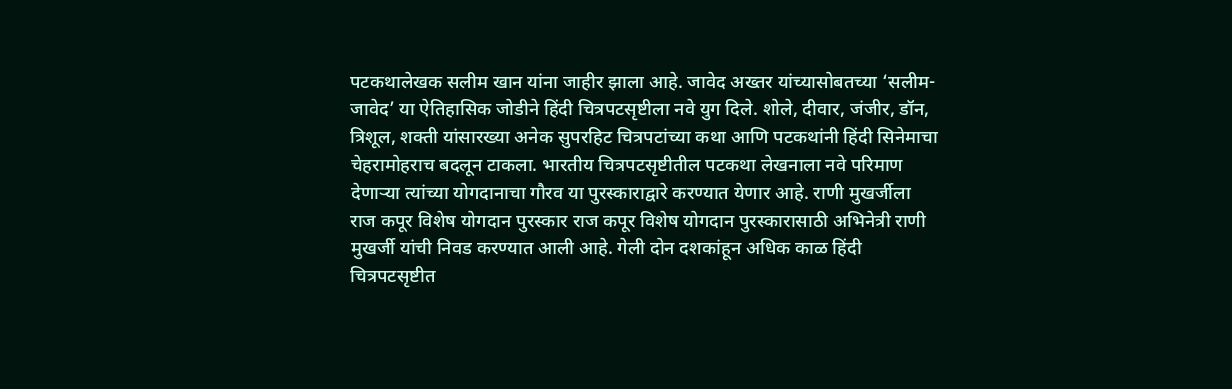पटकथालेखक सलीम खान यांना जाहीर झाला आहे. जावेद अख्तर यांच्यासोबतच्या ‘सलीम-जावेद’ या ऐतिहासिक जोडीने हिंदी चित्रपटसृष्टीला नवे युग दिले. शोले, दीवार, जंजीर, डॉन, त्रिशूल, शक्ती यांसारख्या अनेक सुपरहिट चित्रपटांच्या कथा आणि पटकथांनी हिंदी सिनेमाचा चेहरामोहराच बदलून टाकला. भारतीय चित्रपटसृष्टीतील पटकथा लेखनाला नवे परिमाण देणाऱ्या त्यांच्या योगदानाचा गौरव या पुरस्काराद्वारे करण्यात येणार आहे. राणी मुखर्जीला राज कपूर विशेष योगदान पुरस्कार राज कपूर विशेष योगदान पुरस्कारासाठी अभिनेत्री राणी मुखर्जी यांची निवड करण्यात आली आहे. गेली दोन दशकांहून अधिक काळ हिंदी चित्रपटसृष्टीत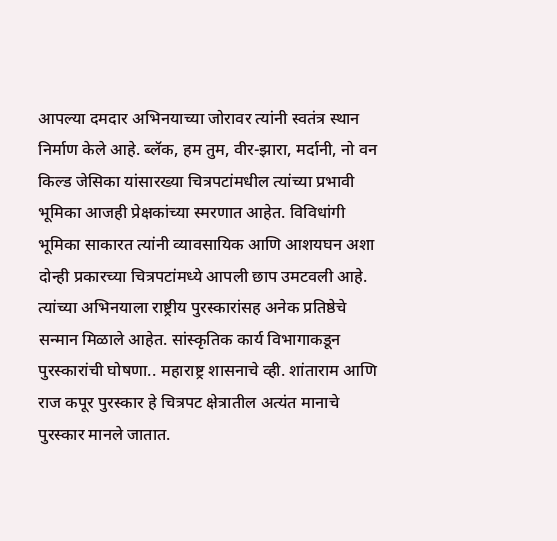आपल्या दमदार अभिनयाच्या जोरावर त्यांनी स्वतंत्र स्थान निर्माण केले आहे. ब्लॅक, हम तुम, वीर-झारा, मर्दानी, नो वन किल्ड जेसिका यांसारख्या चित्रपटांमधील त्यांच्या प्रभावी भूमिका आजही प्रेक्षकांच्या स्मरणात आहेत. विविधांगी भूमिका साकारत त्यांनी व्यावसायिक आणि आशयघन अशा दोन्ही प्रकारच्या चित्रपटांमध्ये आपली छाप उमटवली आहे. त्यांच्या अभिनयाला राष्ट्रीय पुरस्कारांसह अनेक प्रतिष्ठेचे सन्मान मिळाले आहेत. सांस्कृतिक कार्य विभागाकडून पुरस्कारांची घोषणा.. महाराष्ट्र शासनाचे व्ही. शांताराम आणि राज कपूर पुरस्कार हे चित्रपट क्षेत्रातील अत्यंत मानाचे पुरस्कार मानले जातात.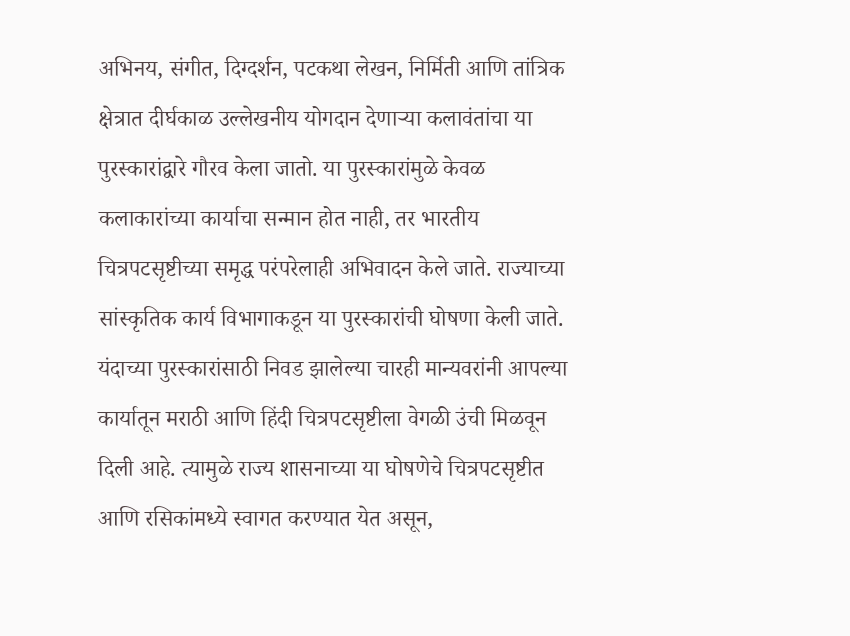अभिनय, संगीत, दिग्दर्शन, पटकथा लेखन, निर्मिती आणि तांत्रिक क्षेत्रात दीर्घकाळ उल्लेखनीय योगदान देणाऱ्या कलावंतांचा या पुरस्कारांद्वारे गौरव केला जातो. या पुरस्कारांमुळे केवळ कलाकारांच्या कार्याचा सन्मान होत नाही, तर भारतीय चित्रपटसृष्टीच्या समृद्ध परंपरेलाही अभिवादन केले जाते. राज्याच्या सांस्कृतिक कार्य विभागाकडून या पुरस्कारांची घोषणा केली जाते. यंदाच्या पुरस्कारांसाठी निवड झालेल्या चारही मान्यवरांनी आपल्या कार्यातून मराठी आणि हिंदी चित्रपटसृष्टीला वेगळी उंची मिळवून दिली आहे. त्यामुळे राज्य शासनाच्या या घोषणेचे चित्रपटसृष्टीत आणि रसिकांमध्ये स्वागत करण्यात येत असून,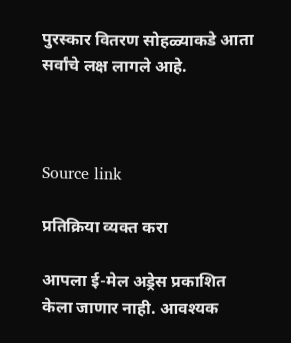पुरस्कार वितरण सोहळ्याकडे आता सर्वांचे लक्ष लागले आहे.



Source link

प्रतिक्रिया व्यक्त करा

आपला ई-मेल अड्रेस प्रकाशित केला जाणार नाही. आवश्यक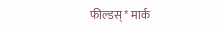फील्डस् * मार्क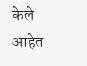केले आहेत